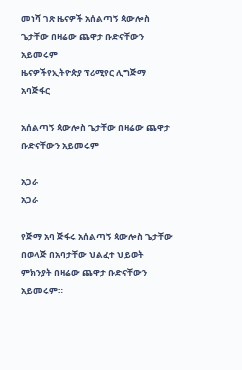መነሻ ገጽ ዜናዎች አሰልጣኝ ጳውሎስ ጌታቸው በዛሬው ጨዋታ ቡድናቸውን አይመሩም
ዜናዎችየኢትዮጵያ ፕሪሚየር ሊግጅማ አባጅፋር

አሰልጣኝ ጳውሎስ ጌታቸው በዛሬው ጨዋታ ቡድናቸውን አይመሩም

አጋራ
አጋራ

የጅማ አባ ጅፋሩ አሰልጣኝ ጳውሎስ ጌታቸው በወላጅ በአባታቸው ህልፈተ ህይወት ምክንያት በዛሬው ጨዋታ ቡድናቸውን አይመሩም።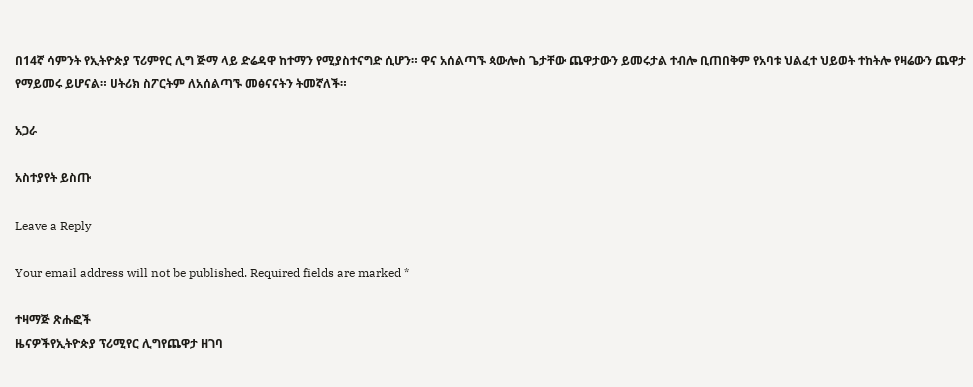በ14ኛ ሳምንት የኢትዮጵያ ፕሪምየር ሊግ ጅማ ላይ ድሬዳዋ ከተማን የሚያስተናግድ ሲሆን። ዋና አሰልጣኙ ጳውሎስ ጌታቸው ጨዋታውን ይመሩታል ተብሎ ቢጠበቅም የአባቱ ህልፈተ ህይወት ተከትሎ የዛሬውን ጨዋታ የማይመሩ ይሆናል። ሀትሪክ ስፖርትም ለአሰልጣኙ መፅናናትን ትመኛለች።

አጋራ

አስተያየት ይስጡ

Leave a Reply

Your email address will not be published. Required fields are marked *

ተዛማጅ ጽሑፎች
ዜናዎችየኢትዮጵያ ፕሪሚየር ሊግየጨዋታ ዘገባ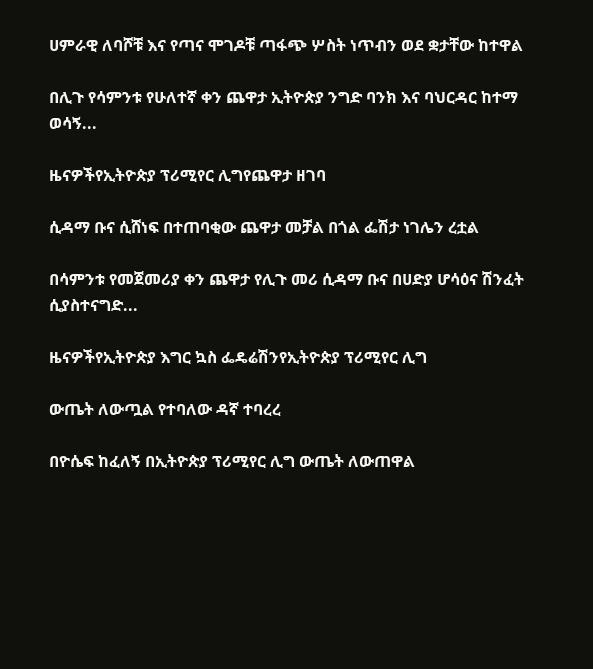ሀምራዊ ለባሾቹ እና የጣና ሞገዶቹ ጣፋጭ ሦስት ነጥብን ወደ ቋታቸው ከተዋል

በሊጉ የሳምንቱ የሁለተኛ ቀን ጨዋታ ኢትዮጵያ ንግድ ባንክ እና ባህርዳር ከተማ ወሳኝ...

ዜናዎችየኢትዮጵያ ፕሪሚየር ሊግየጨዋታ ዘገባ

ሲዳማ ቡና ሲሸነፍ በተጠባቂው ጨዋታ መቻል በጎል ፌሽታ ነገሌን ረቷል

በሳምንቱ የመጀመሪያ ቀን ጨዋታ የሊጉ መሪ ሲዳማ ቡና በሀድያ ሆሳዕና ሽንፈት ሲያስተናግድ...

ዜናዎችየኢትዮጵያ እግር ኳስ ፌዴሬሽንየኢትዮጵያ ፕሪሚየር ሊግ

ውጤት ለውጧል የተባለው ዳኛ ተባረረ

በዮሴፍ ከፈለኝ በኢትዮጵያ ፕሪሚየር ሊግ ውጤት ለውጠዋል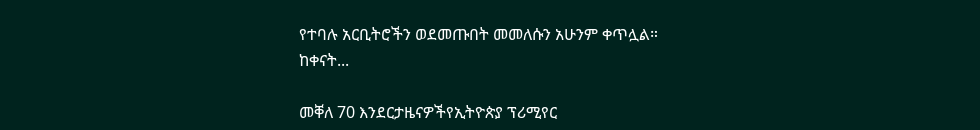የተባሉ አርቢትሮችን ወደመጡበት መመለሱን አሁንም ቀጥሏል። ከቀናት...

መቐለ 70 እንደርታዜናዎችየኢትዮጵያ ፕሪሚየር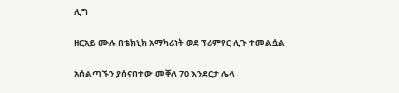ሊግ

ዘርአይ ሙሉ በቴክኒክ አማካሪነት ወደ ፕሪምየር ሊጉ ተመልሷል

አሰልጣኙን ያሰናበተው መቐለ 70 እንደርታ ሌላ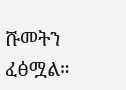ሹመትን ፈፅሟል።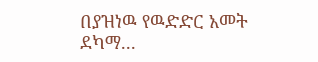በያዝነዉ የዉድድር አመት ደካማ...